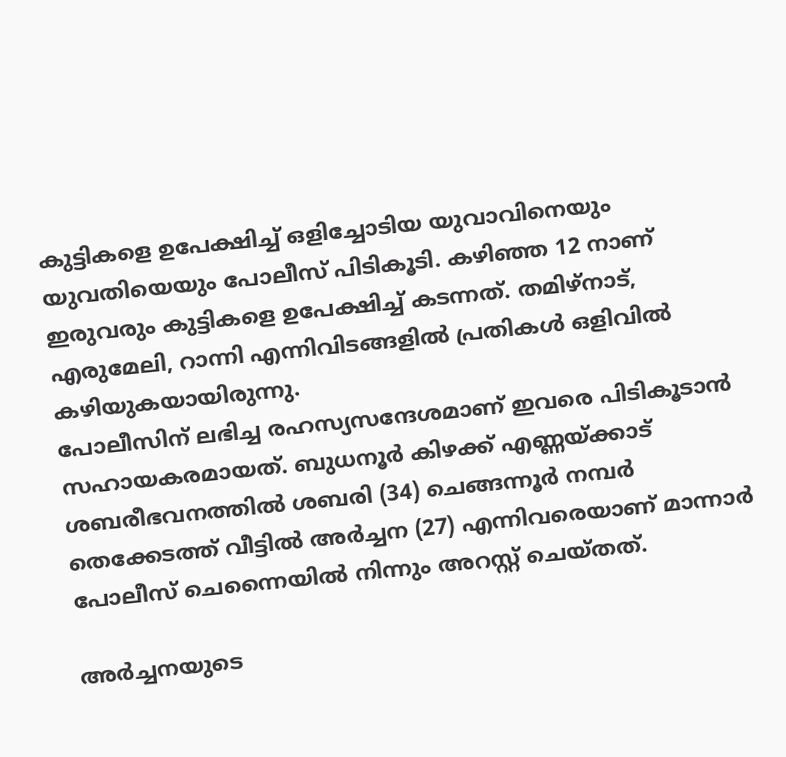കുട്ടികളെ ഉപേക്ഷിച്ച് ഒളിച്ചോടിയ യുവാവിനെയും യുവതിയെയും പോലീസ് പിടികൂടി. കഴിഞ്ഞ 12 നാണ് ഇരുവരും കുട്ടികളെ ഉപേക്ഷിച്ച് കടന്നത്. തമിഴ്നാട്, എരുമേലി, റാന്നി എന്നിവിടങ്ങളിൽ പ്രതികൾ ഒളിവിൽ കഴിയുകയായിരുന്നു.
പോലീസിന് ലഭിച്ച രഹസ്യസന്ദേശമാണ് ഇവരെ പിടികൂടാൻ സഹായകരമായത്. ബുധനൂർ കിഴക്ക് എണ്ണയ്ക്കാട് ശബരീഭവനത്തിൽ ശബരി (34) ചെങ്ങന്നൂർ നമ്പർ തെക്കേടത്ത് വീട്ടിൽ അർച്ചന (27) എന്നിവരെയാണ് മാന്നാർ പോലീസ് ചെന്നൈയിൽ നിന്നും അറസ്റ്റ് ചെയ്തത്.

അർച്ചനയുടെ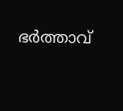ഭർത്താവ്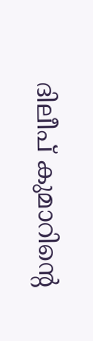ദിലീപ് കുമാറിന്റെ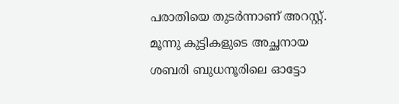പരാതിയെ തുടർന്നാണ് അറസ്റ്റ്. മൂന്നു കുട്ടികളുടെ അച്ഛനായ ശബരി ബുധനൂരിലെ ഓട്ടോ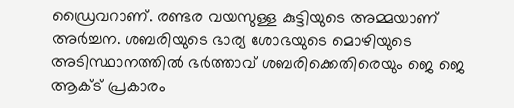ഡ്രൈവറാണ്. രണ്ടര വയസുള്ള കുട്ടിയുടെ അമ്മയാണ് അർച്ചന. ശബരിയുടെ ഭാര്യ ശോഭയുടെ മൊഴിയുടെ അടിസ്ഥാനത്തിൽ ഭർത്താവ് ശബരിക്കെതിരെയും ജെ ജെ ആക്ട് പ്രകാരം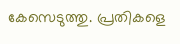കേസെടുത്തു. പ്രതികളെ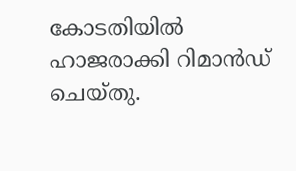കോടതിയിൽ ഹാജരാക്കി റിമാൻഡ് ചെയ്തു.